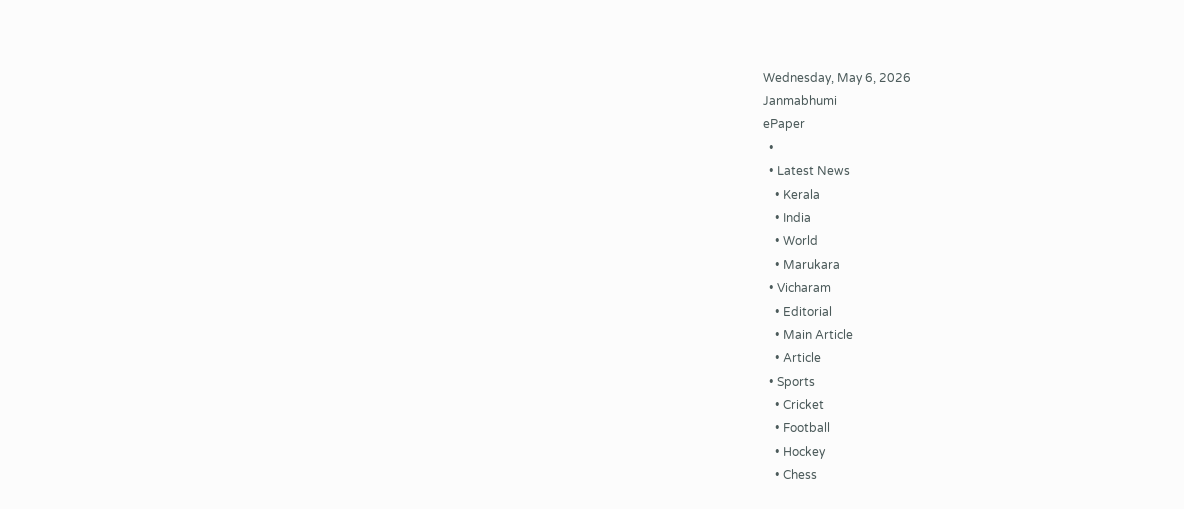Wednesday, May 6, 2026
Janmabhumi
ePaper
  •
  • Latest News
    • Kerala
    • India
    • World
    • Marukara
  • Vicharam
    • Editorial
    • Main Article
    • Article
  • Sports
    • Cricket
    • Football
    • Hockey
    • Chess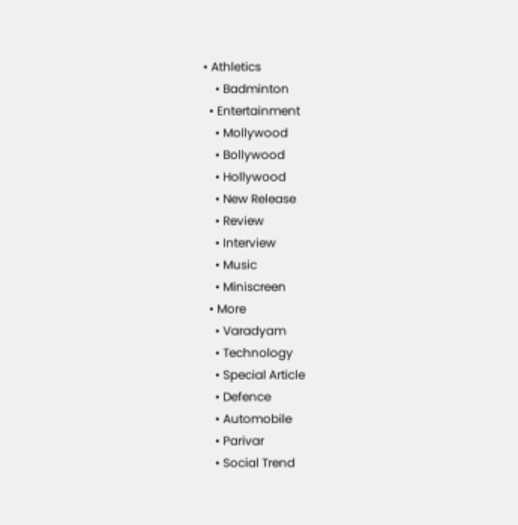• Athletics
    • Badminton
  • Entertainment
    • Mollywood
    • Bollywood
    • Hollywood
    • New Release
    • Review
    • Interview
    • Music
    • Miniscreen
  • More
    • Varadyam
    • Technology
    • Special Article
    • Defence
    • Automobile
    • Parivar
    • Social Trend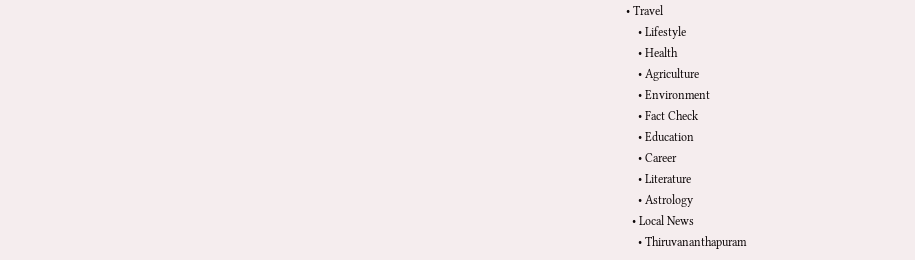• Travel
    • Lifestyle
    • Health
    • Agriculture
    • Environment
    • Fact Check
    • Education
    • Career
    • Literature
    • Astrology
  • Local News
    • Thiruvananthapuram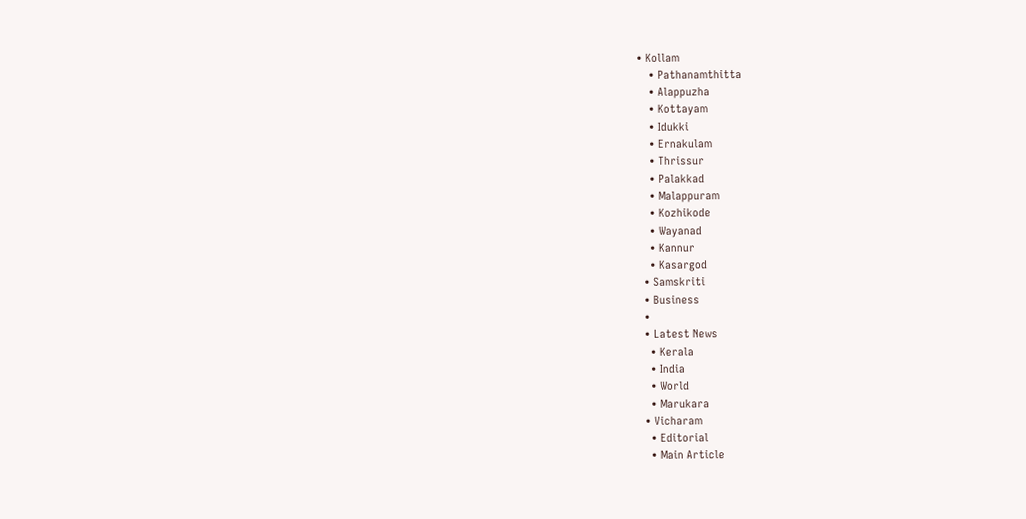• Kollam
    • Pathanamthitta
    • Alappuzha
    • Kottayam
    • Idukki
    • Ernakulam
    • Thrissur
    • Palakkad
    • Malappuram
    • Kozhikode
    • Wayanad
    • Kannur
    • Kasargod
  • Samskriti
  • Business
  •
  • Latest News
    • Kerala
    • India
    • World
    • Marukara
  • Vicharam
    • Editorial
    • Main Article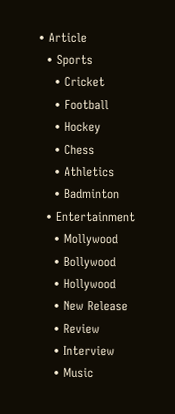• Article
  • Sports
    • Cricket
    • Football
    • Hockey
    • Chess
    • Athletics
    • Badminton
  • Entertainment
    • Mollywood
    • Bollywood
    • Hollywood
    • New Release
    • Review
    • Interview
    • Music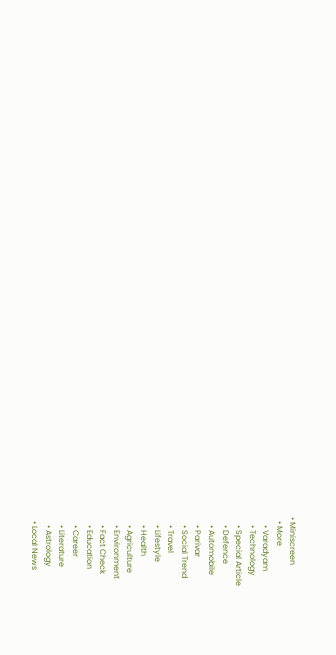• Miniscreen
  • More
    • Varadyam
    • Technology
    • Special Article
    • Defence
    • Automobile
    • Parivar
    • Social Trend
    • Travel
    • Lifestyle
    • Health
    • Agriculture
    • Environment
    • Fact Check
    • Education
    • Career
    • Literature
    • Astrology
  • Local News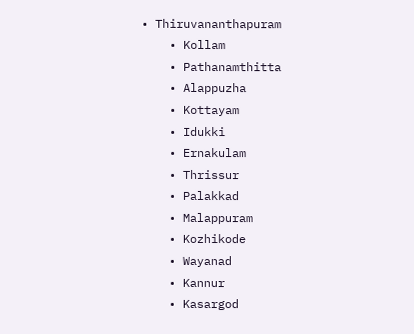• Thiruvananthapuram
    • Kollam
    • Pathanamthitta
    • Alappuzha
    • Kottayam
    • Idukki
    • Ernakulam
    • Thrissur
    • Palakkad
    • Malappuram
    • Kozhikode
    • Wayanad
    • Kannur
    • Kasargod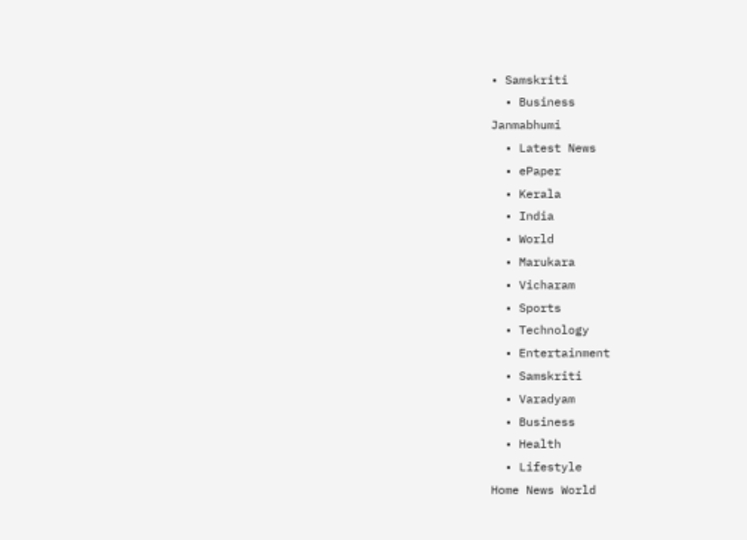• Samskriti
  • Business
Janmabhumi
  • Latest News
  • ePaper
  • Kerala
  • India
  • World
  • Marukara
  • Vicharam
  • Sports
  • Technology
  • Entertainment
  • Samskriti
  • Varadyam
  • Business
  • Health
  • Lifestyle
Home News World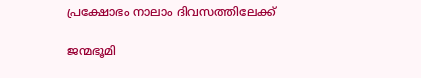പ്രക്ഷോഭം നാലാം ദിവസത്തിലേക്ക്‌

ജന്മഭൂമി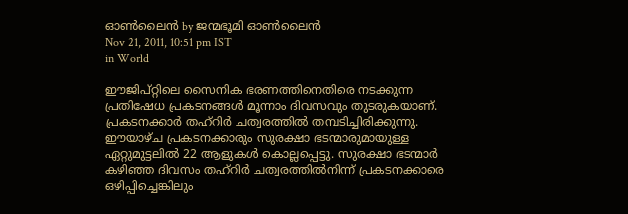ഓണ്‍ലൈന്‍ by ജന്മഭൂമി ഓണ്‍ലൈന്‍
Nov 21, 2011, 10:51 pm IST
in World

ഈജിപ്റ്റിലെ സൈനിക ഭരണത്തിനെതിരെ നടക്കുന്ന പ്രതിഷേധ പ്രകടനങ്ങള്‍ മൂന്നാം ദിവസവും തുടരുകയാണ്‌. പ്രകടനക്കാര്‍ തഹ്‌റിര്‍ ചത്വരത്തില്‍ തമ്പടിച്ചിരിക്കുന്നു. ഈയാഴ്ച പ്രകടനക്കാരും സുരക്ഷാ ഭടന്മാരുമായുള്ള ഏറ്റുമുട്ടലില്‍ 22 ആളുകള്‍ കൊല്ലപ്പെട്ടു. സുരക്ഷാ ഭടന്മാര്‍ കഴിഞ്ഞ ദിവസം തഹ്‌റിര്‍ ചത്വരത്തില്‍നിന്ന്‌ പ്രകടനക്കാരെ ഒഴിപ്പിച്ചെങ്കിലും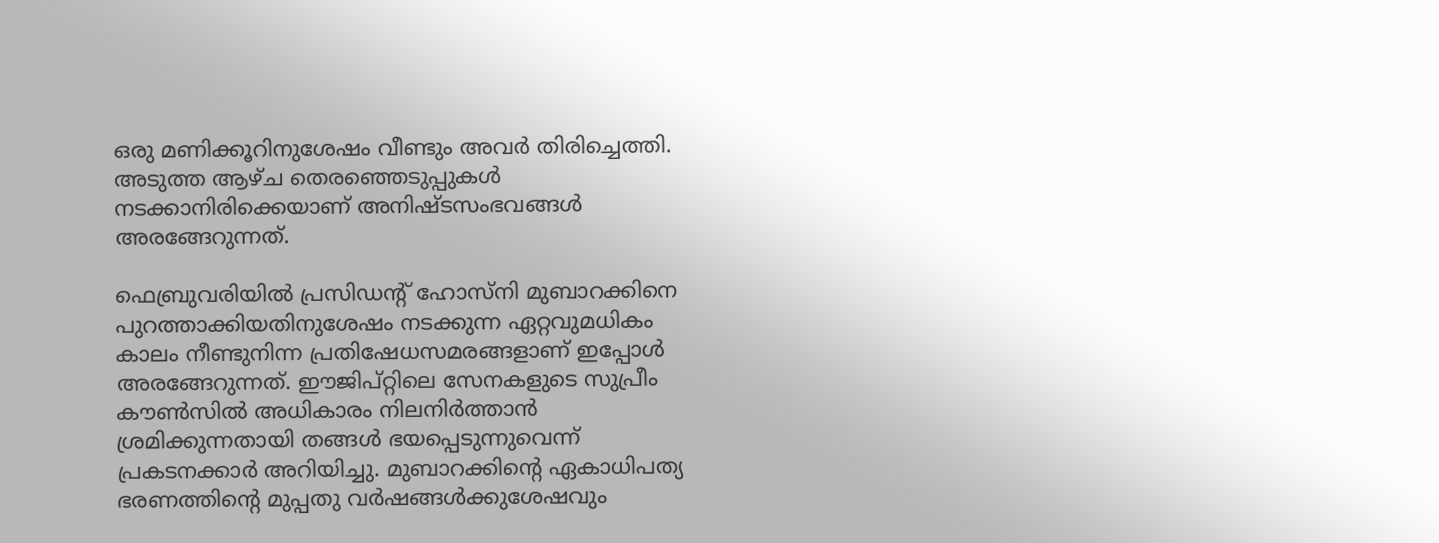ഒരു മണിക്കൂറിനുശേഷം വീണ്ടും അവര്‍ തിരിച്ചെത്തി. അടുത്ത ആഴ്ച തെരഞ്ഞെടുപ്പുകള്‍ നടക്കാനിരിക്കെയാണ്‌ അനിഷ്ടസംഭവങ്ങള്‍ അരങ്ങേറുന്നത്‌.

ഫെബ്രുവരിയില്‍ പ്രസിഡന്റ്‌ ഹോസ്നി മുബാറക്കിനെ പുറത്താക്കിയതിനുശേഷം നടക്കുന്ന ഏറ്റവുമധികം കാലം നീണ്ടുനിന്ന പ്രതിഷേധസമരങ്ങളാണ്‌ ഇപ്പോള്‍ അരങ്ങേറുന്നത്‌. ഈജിപ്റ്റിലെ സേനകളുടെ സുപ്രീം കൗണ്‍സില്‍ അധികാരം നിലനിര്‍ത്താന്‍ ശ്രമിക്കുന്നതായി തങ്ങള്‍ ഭയപ്പെടുന്നുവെന്ന്‌ പ്രകടനക്കാര്‍ അറിയിച്ചു. മുബാറക്കിന്റെ ഏകാധിപത്യ ഭരണത്തിന്റെ മുപ്പതു വര്‍ഷങ്ങള്‍ക്കുശേഷവും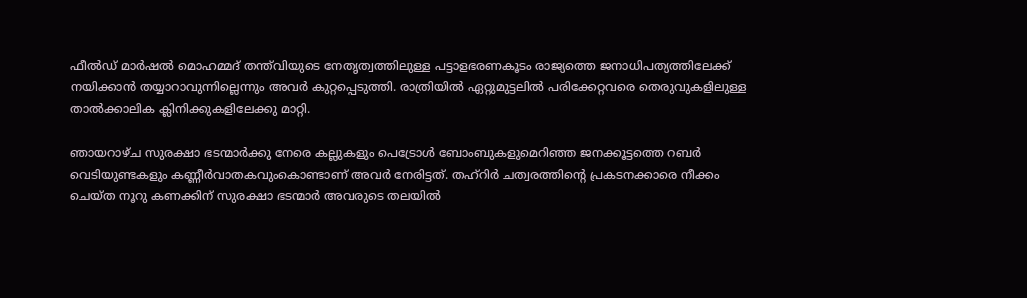ഫീല്‍ഡ്‌ മാര്‍ഷല്‍ മൊഹമ്മദ്‌ തന്ത്‌വിയുടെ നേതൃത്വത്തിലുള്ള പട്ടാളഭരണകൂടം രാജ്യത്തെ ജനാധിപത്യത്തിലേക്ക്‌ നയിക്കാന്‍ തയ്യാറാവുന്നില്ലെന്നും അവര്‍ കുറ്റപ്പെടുത്തി. രാത്രിയില്‍ ഏറ്റുമുട്ടലില്‍ പരിക്കേറ്റവരെ തെരുവുകളിലുള്ള താല്‍ക്കാലിക ക്ലിനിക്കുകളിലേക്കു മാറ്റി.

ഞായറാഴ്ച സുരക്ഷാ ഭടന്മാര്‍ക്കു നേരെ കല്ലുകളും പെട്രോള്‍ ബോംബുകളുമെറിഞ്ഞ ജനക്കൂട്ടത്തെ റബര്‍ വെടിയുണ്ടകളും കണ്ണീര്‍വാതകവുംകൊണ്ടാണ്‌ അവര്‍ നേരിട്ടത്‌. തഹ്‌റിര്‍ ചത്വരത്തിന്റെ പ്രകടനക്കാരെ നീക്കം ചെയ്ത നൂറു കണക്കിന്‌ സുരക്ഷാ ഭടന്മാര്‍ അവരുടെ തലയില്‍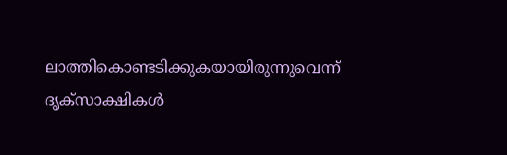ലാത്തികൊണ്ടടിക്കുകയായിരുന്നുവെന്ന്‌ ദൃക്‌സാക്ഷികള്‍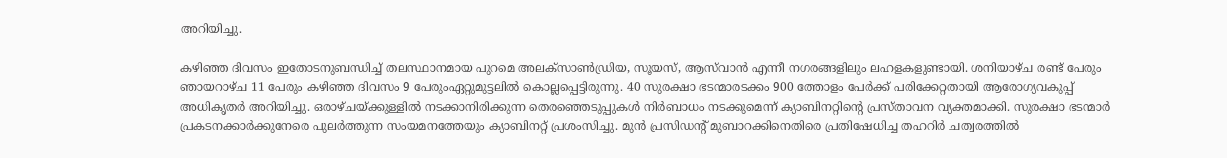അറിയിച്ചു.

കഴിഞ്ഞ ദിവസം ഇതോടനുബന്ധിച്ച്‌ തലസ്ഥാനമായ പുറമെ അലക്സാണ്‍ഡ്രിയ, സൂയസ്‌, ആസ്‌വാന്‍ എന്നീ നഗരങ്ങളിലും ലഹളകളുണ്ടായി. ശനിയാഴ്ച രണ്ട്‌ പേരും ഞായറാഴ്ച 11 പേരും കഴിഞ്ഞ ദിവസം 9 പേരുംഏറ്റുമുട്ടലില്‍ കൊല്ലപ്പെട്ടിരുന്നു. 40 സുരക്ഷാ ഭടന്മാരടക്കം 900 ത്തോളം പേര്‍ക്ക്‌ പരിക്കേറ്റതായി ആരോഗ്യവകുപ്പ്‌ അധികൃതര്‍ അറിയിച്ചു. ഒരാഴ്ചയ്‌ക്കുള്ളില്‍ നടക്കാനിരിക്കുന്ന തെരഞ്ഞെടുപ്പുകള്‍ നിര്‍ബാധം നടക്കുമെന്ന്‌ ക്യാബിനറ്റിന്റെ പ്രസ്താവന വ്യക്തമാക്കി. സുരക്ഷാ ഭടന്മാര്‍ പ്രകടനക്കാര്‍ക്കുനേരെ പുലര്‍ത്തുന്ന സംയമനത്തേയും ക്യാബിനറ്റ്‌ പ്രശംസിച്ചു. മുന്‍ പ്രസിഡന്റ്‌ മുബാറക്കിനെതിരെ പ്രതിഷേധിച്ച തഹറിര്‍ ചത്വരത്തില്‍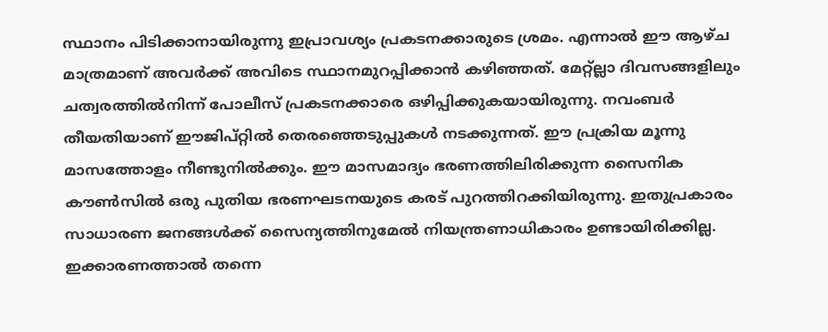സ്ഥാനം പിടിക്കാനായിരുന്നു ഇപ്രാവശ്യം പ്രകടനക്കാരുടെ ശ്രമം. എന്നാല്‍ ഈ ആഴ്ച മാത്രമാണ്‌ അവര്‍ക്ക്‌ അവിടെ സ്ഥാനമുറപ്പിക്കാന്‍ കഴിഞ്ഞത്‌. മേറ്റ്ല്ലാ ദിവസങ്ങളിലും ചത്വരത്തില്‍നിന്ന്‌ പോലീസ്‌ പ്രകടനക്കാരെ ഒഴിപ്പിക്കുകയായിരുന്നു. നവംബര്‍ തീയതിയാണ്‌ ഈജിപ്റ്റില്‍ തെരഞ്ഞെടുപ്പുകള്‍ നടക്കുന്നത്‌. ഈ പ്രക്രിയ മൂന്നു മാസത്തോളം നീണ്ടുനില്‍ക്കും. ഈ മാസമാദ്യം ഭരണത്തിലിരിക്കുന്ന സൈനിക കൗണ്‍സില്‍ ഒരു പുതിയ ഭരണഘടനയുടെ കരട്‌ പുറത്തിറക്കിയിരുന്നു. ഇതുപ്രകാരം സാധാരണ ജനങ്ങള്‍ക്ക്‌ സൈന്യത്തിനുമേല്‍ നിയന്ത്രണാധികാരം ഉണ്ടായിരിക്കില്ല. ഇക്കാരണത്താല്‍ തന്നെ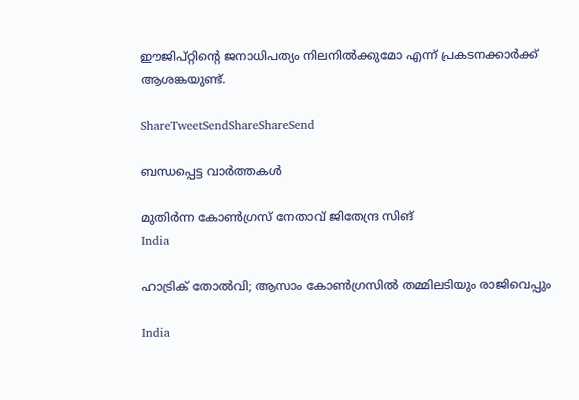ഈജിപ്റ്റിന്റെ ജനാധിപത്യം നിലനില്‍ക്കുമോ എന്ന്‌ പ്രകടനക്കാര്‍ക്ക്‌ ആശങ്കയുണ്ട്‌.

ShareTweetSendShareShareSend

ബന്ധപ്പെട്ട വാര്‍ത്തകള്‍

മുതിര്‍ന്ന കോണ്‍ഗ്രസ് നേതാവ് ജിതേന്ദ്ര സിങ്
India

ഹാട്രിക് തോല്‍വി; ആസാം കോണ്‍ഗ്രസില്‍ തമ്മിലടിയും രാജിവെപ്പും

India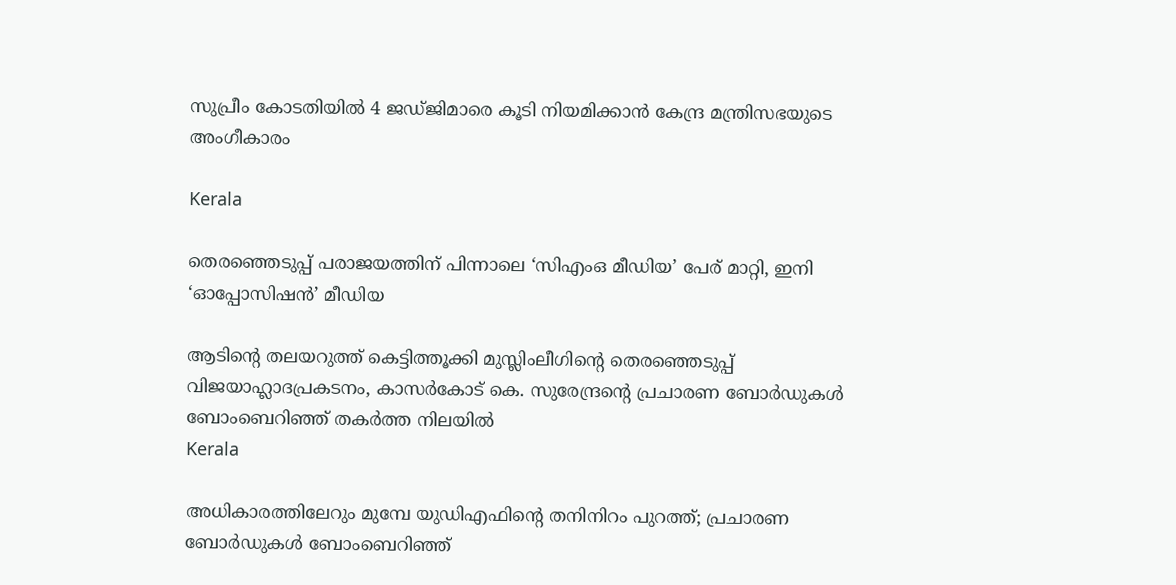സുപ്രീം കോടതിയിൽ 4 ജഡ്ജിമാരെ കൂടി നിയമിക്കാൻ കേന്ദ്ര മന്ത്രിസഭയുടെ അംഗീകാരം

Kerala

തെരഞ്ഞെടുപ്പ് പരാജയത്തിന് പിന്നാലെ ‘സിഎംഒ മീഡിയ’ പേര് മാറ്റി, ഇനി ‘ഓപ്പോസിഷന്‍’ മീഡിയ

ആടിന്റെ തലയറുത്ത് കെട്ടിത്തൂക്കി മുസ്ലിംലീഗിന്റെ തെരഞ്ഞെടുപ്പ് വിജയാഹ്ലാദപ്രകടനം, കാസര്‍കോട് കെ. സുരേന്ദ്രന്റെ പ്രചാരണ ബോര്‍ഡുകള്‍ ബോംബെറിഞ്ഞ് തകര്‍ത്ത നിലയില്‍
Kerala

അധികാരത്തിലേറും മുമ്പേ യുഡിഎഫിന്റെ തനിനിറം പുറത്ത്; പ്രചാരണ ബോര്‍ഡുകള്‍ ബോംബെറിഞ്ഞ്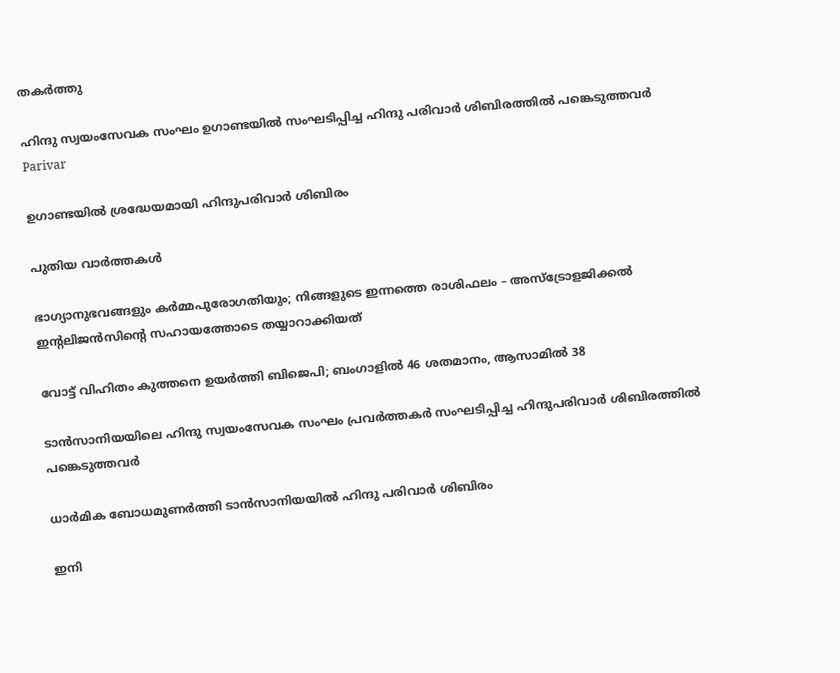തകര്‍ത്തു

ഹിന്ദു സ്വയംസേവക സംഘം ഉഗാണ്ടയില്‍ സംഘടിപ്പിച്ച ഹിന്ദു പരിവാര്‍ ശിബിരത്തില്‍ പങ്കെടുത്തവര്‍
Parivar

ഉഗാണ്ടയില്‍ ശ്രദ്ധേയമായി ഹിന്ദുപരിവാര്‍ ശിബിരം

പുതിയ വാര്‍ത്തകള്‍

ഭാഗ്യാനുഭവങ്ങളും കർമ്മപുരോഗതിയും; നിങ്ങളുടെ ഇന്നത്തെ രാശിഫലം – അസ്ട്രോളജിക്കൽ ഇന്റലിജൻസിന്റെ സഹായത്തോടെ തയ്യാറാക്കിയത്

വോട്ട് വിഹിതം കുത്തനെ ഉയര്‍ത്തി ബിജെപി; ബംഗാളില്‍ 46 ശതമാനം, ആസാമില്‍ 38

ടാന്‍സാനിയയിലെ ഹിന്ദു സ്വയംസേവക സംഘം പ്രവര്‍ത്തകര്‍ സംഘടിപ്പിച്ച ഹിന്ദുപരിവാര്‍ ശിബിരത്തില്‍ പങ്കെടുത്തവര്‍

ധാര്‍മിക ബോധമുണര്‍ത്തി ടാന്‍സാനിയയില്‍ ഹിന്ദു പരിവാര്‍ ശിബിരം

ഇനി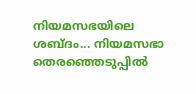നിയമസഭയിലെ ശബ്ദം... നിയമസഭാ തെരഞ്ഞെടുപ്പില്‍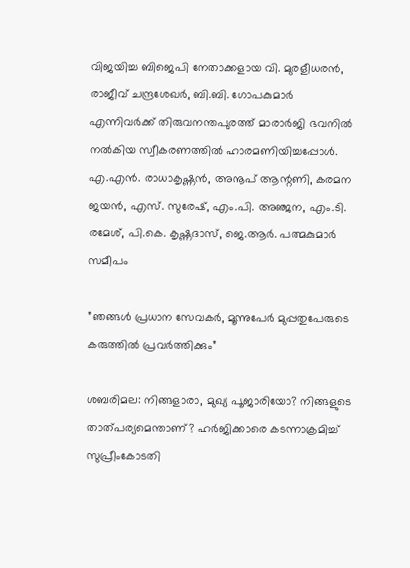വിജയിച്ച ബിജെപി നേതാക്കളായ വി. മുരളീധരന്‍, രാജീവ് ചന്ദ്രശേഖര്‍, ബി.ബി. ഗോപകുമാര്‍ എന്നിവര്‍ക്ക് തിരുവനന്തപുരത്ത് മാരാര്‍ജി ഭവനില്‍ നല്‍കിയ സ്വീകരണത്തില്‍ ഹാരമണിയിച്ചപ്പോള്‍. എ.എന്‍. രാധാകൃഷ്ണന്‍, അനൂപ് ആന്റണി, കരമന ജയന്‍, എസ്. സുരേഷ്, എം.പി. അഞ്ജന, എം.ടി. രമേശ്, പി.കെ. കൃഷ്ണദാസ്, ജെ.ആര്‍. പത്മകുമാര്‍ സമീപം

”ഞങ്ങള്‍ പ്രധാന സേവകര്‍, മൂന്നുപേര്‍ മുപ്പതുപേരുടെ കരുത്തില്‍ പ്രവര്‍ത്തിക്കും”

ശബരിമല: നിങ്ങളാരാ, മുഖ്യ പൂജാരിയോ? നിങ്ങളുടെ താത്പര്യമെന്താണ്? ഹര്‍ജിക്കാരെ കടന്നാക്രമിച്ച് സുപ്രീംകോടതി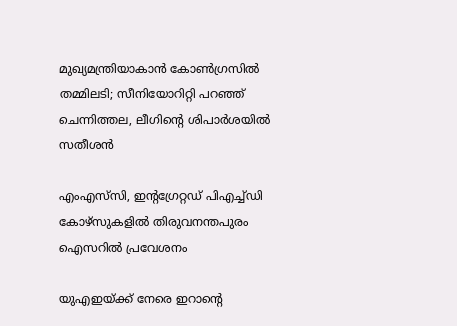മുഖ്യമന്ത്രിയാകാന്‍ കോണ്‍ഗ്രസില്‍ തമ്മിലടി; സീനിയോറിറ്റി പറഞ്ഞ് ചെന്നിത്തല, ലീഗിന്റെ ശിപാര്‍ശയില്‍ സതീശന്‍

എംഎസ്‌സി, ഇന്റഗ്രേറ്റഡ് പിഎച്ച്ഡി കോഴ്‌സുകളില്‍ തിരുവനന്തപുരം ഐസറില്‍ പ്രവേശനം

യുഎഇയ്‌ക്ക് നേരെ ഇറാന്റെ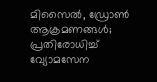മിസൈൽ, ഡ്രോൺ ആക്രമണങ്ങൾ; പ്രതിരോധിച്ച് വ്യോമസേന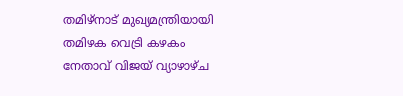തമിഴ്‌നാട് മുഖ്യമന്ത്രിയായി തമിഴക വെട്രി കഴകം നേതാവ് വിജയ് വ്യാഴാഴ്ച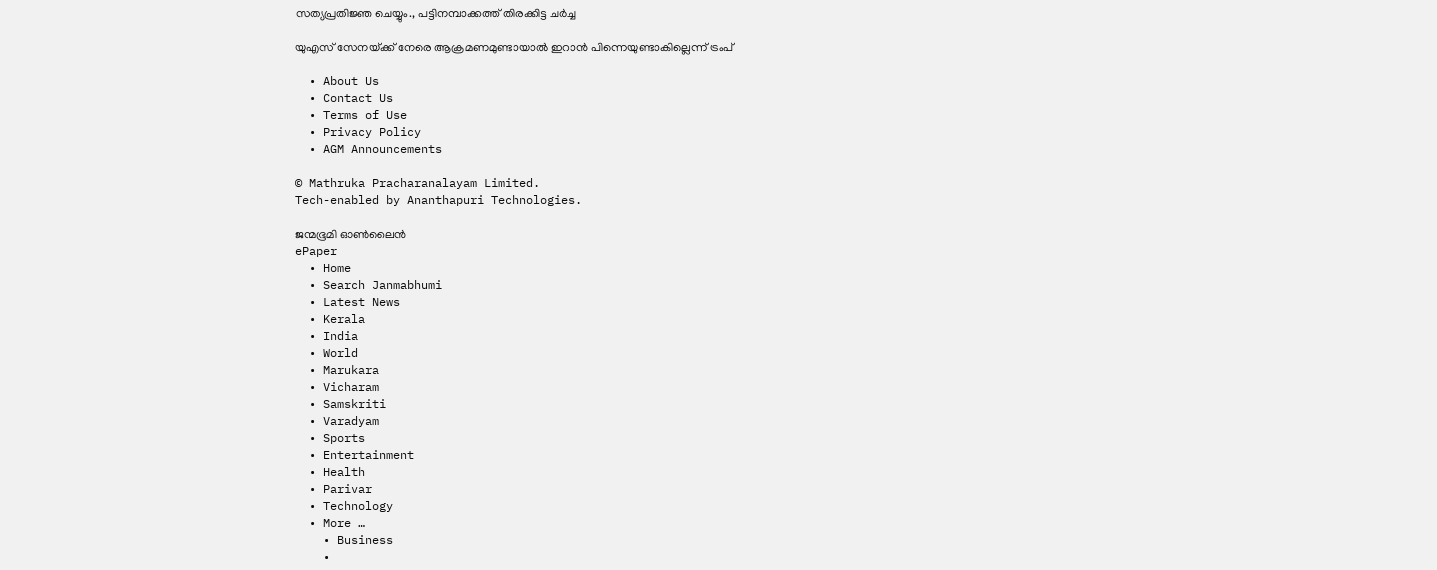സത്യപ്രതിജ്ഞ ചെയ്യും., പട്ടിനമ്പാക്കത്ത് തിരക്കിട്ട ചർച്ച

യുഎസ് സേനയ്‌ക്ക് നേരെ ആക്രമണമുണ്ടായാല്‍ ഇറാന്‍ പിന്നെയുണ്ടാകില്ലെന്ന് ട്രംപ്

  • About Us
  • Contact Us
  • Terms of Use
  • Privacy Policy
  • AGM Announcements

© Mathruka Pracharanalayam Limited.
Tech-enabled by Ananthapuri Technologies.

ജന്മഭൂമി ഓണ്‍ലൈന്‍
ePaper
  • Home
  • Search Janmabhumi
  • Latest News
  • Kerala
  • India
  • World
  • Marukara
  • Vicharam
  • Samskriti
  • Varadyam
  • Sports
  • Entertainment
  • Health
  • Parivar
  • Technology
  • More …
    • Business
    •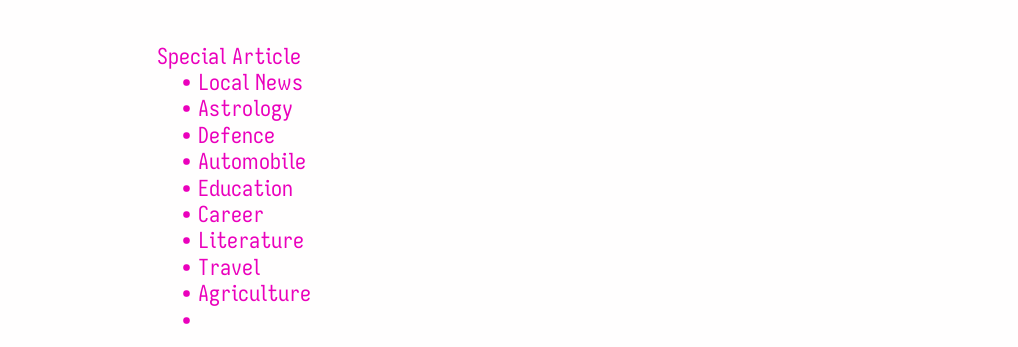Special Article
    • Local News
    • Astrology
    • Defence
    • Automobile
    • Education
    • Career
    • Literature
    • Travel
    • Agriculture
    •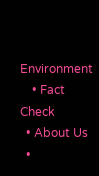Environment
    • Fact Check
  • About Us
  •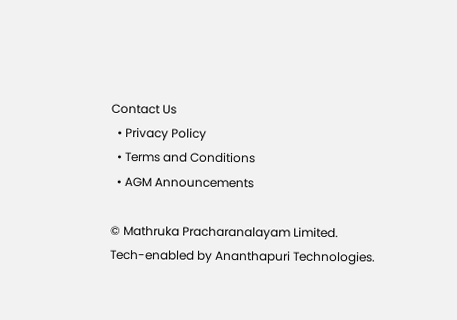Contact Us
  • Privacy Policy
  • Terms and Conditions
  • AGM Announcements

© Mathruka Pracharanalayam Limited.
Tech-enabled by Ananthapuri Technologies.